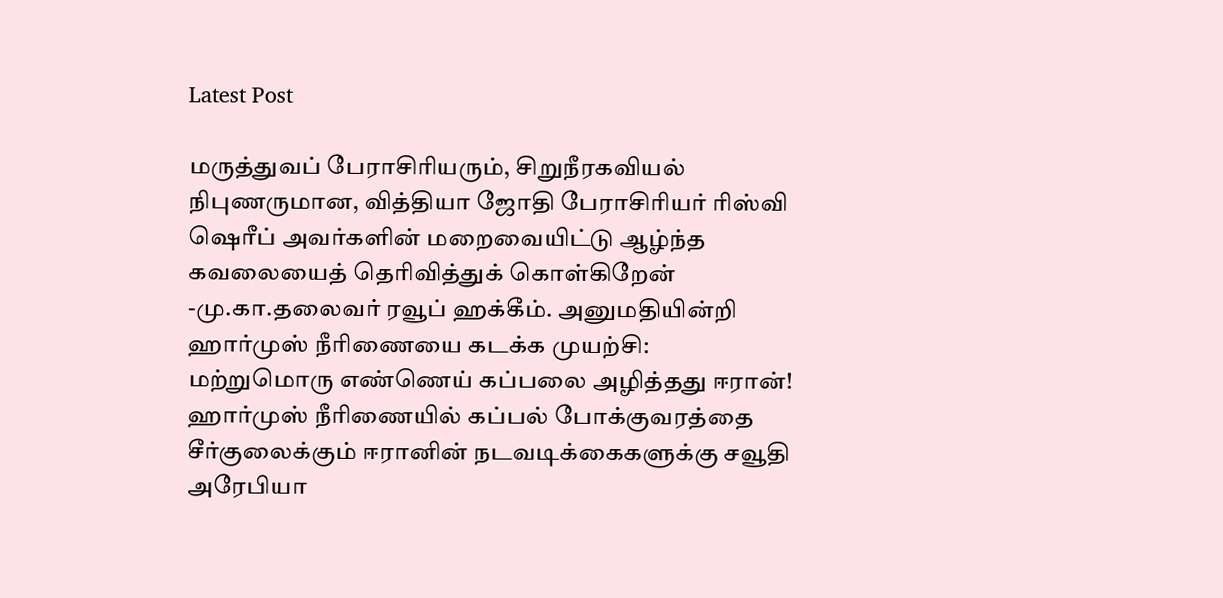Latest Post

மருத்துவப் பேராசிரியரும், சிறுநீரகவியல் நிபுணருமான, வித்தியா ஜோதி பேராசிரியர் ரிஸ்வி ஷெரீப் அவர்களின் மறைவையிட்டு ஆழ்ந்த கவலையைத் தெரிவித்துக் கொள்கிறேன் -மு.கா.தலைவர் ரவூப் ஹக்கீம். அனுமதியின்றி ஹார்முஸ் நீரிணையை கடக்க முயற்சி: மற்றுமொரு எண்ணெய் கப்பலை அழித்தது ஈரான்! ஹார்முஸ் நீரிணையில் கப்பல் போக்குவரத்தை சீர்குலைக்கும் ஈரானின் நடவடிக்கைகளுக்கு சவூதி அரேபியா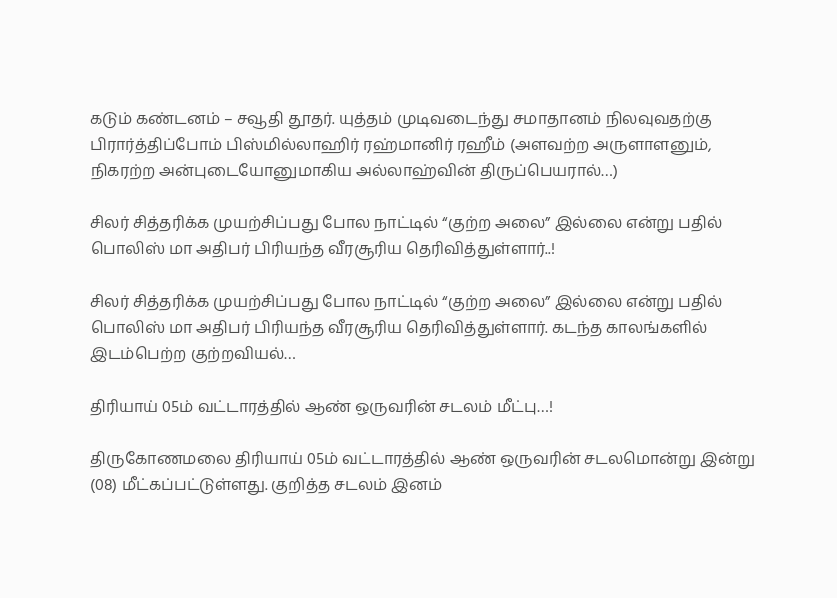கடும் கண்டனம் – சவூதி தூதர். யுத்தம் முடிவடைந்து சமாதானம் நிலவுவதற்கு பிரார்த்திப்போம் பிஸ்மில்லாஹிர் ரஹ்மானிர் ரஹீம் (அளவற்ற அருளாளனும், நிகரற்ற அன்புடையோனுமாகிய அல்லாஹ்வின் திருப்பெயரால்…)

சிலர் சித்தரிக்க முயற்சிப்பது போல நாட்டில் “குற்ற அலை” இல்லை என்று பதில் பொலிஸ் மா அதிபர் பிரியந்த வீரசூரிய தெரிவித்துள்ளார்..!

சிலர் சித்தரிக்க முயற்சிப்பது போல நாட்டில் “குற்ற அலை” இல்லை என்று பதில் பொலிஸ் மா அதிபர் பிரியந்த வீரசூரிய தெரிவித்துள்ளார். கடந்த காலங்களில் இடம்பெற்ற குற்றவியல்…

திரியாய் 05ம் வட்டாரத்தில் ஆண் ஒருவரின் சடலம் மீட்பு…!

திருகோணமலை திரியாய் 05ம் வட்டாரத்தில் ஆண் ஒருவரின் சடலமொன்று இன்று (08) மீட்கப்பட்டுள்ளது. குறித்த சடலம் இனம்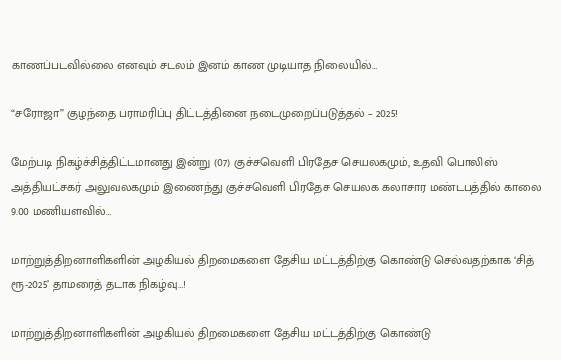காணப்படவில்லை எனவும் சடலம் இனம் காண முடியாத நிலையில்…

“சரோஜா” குழந்தை பராமரிப்பு திட்டத்தினை நடைமுறைப்படுத்தல் – 2025!

மேற்படி நிகழ்ச்சித்திட்டமானது இன்று (07) குச்சவெளி பிரதேச செயலகமும், உதவி பொலிஸ் அத்தியட்சகர் அலுவலகமும் இணைந்து குச்சவெளி பிரதேச செயலக கலாசார மண்டபத்தில் காலை 9.00 மணியளவில்…

மாற்றுத்திறனாளிகளின் அழகியல் திறமைகளை தேசிய மட்டத்திற்கு கொண்டு செல்வதற்காக ‘சித் ரூ-2025’ தாமரைத் தடாக நிகழ்வு…!

மாற்றுத்திறனாளிகளின் அழகியல் திறமைகளை தேசிய மட்டத்திற்கு கொண்டு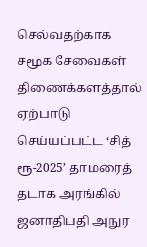செல்வதற்காக சமூக சேவைகள் திணைக்களத்தால் ஏற்பாடு செய்யப்பட்ட ‘சித் ரூ-2025’ தாமரைத் தடாக அரங்கில் ஜனாதிபதி அநுர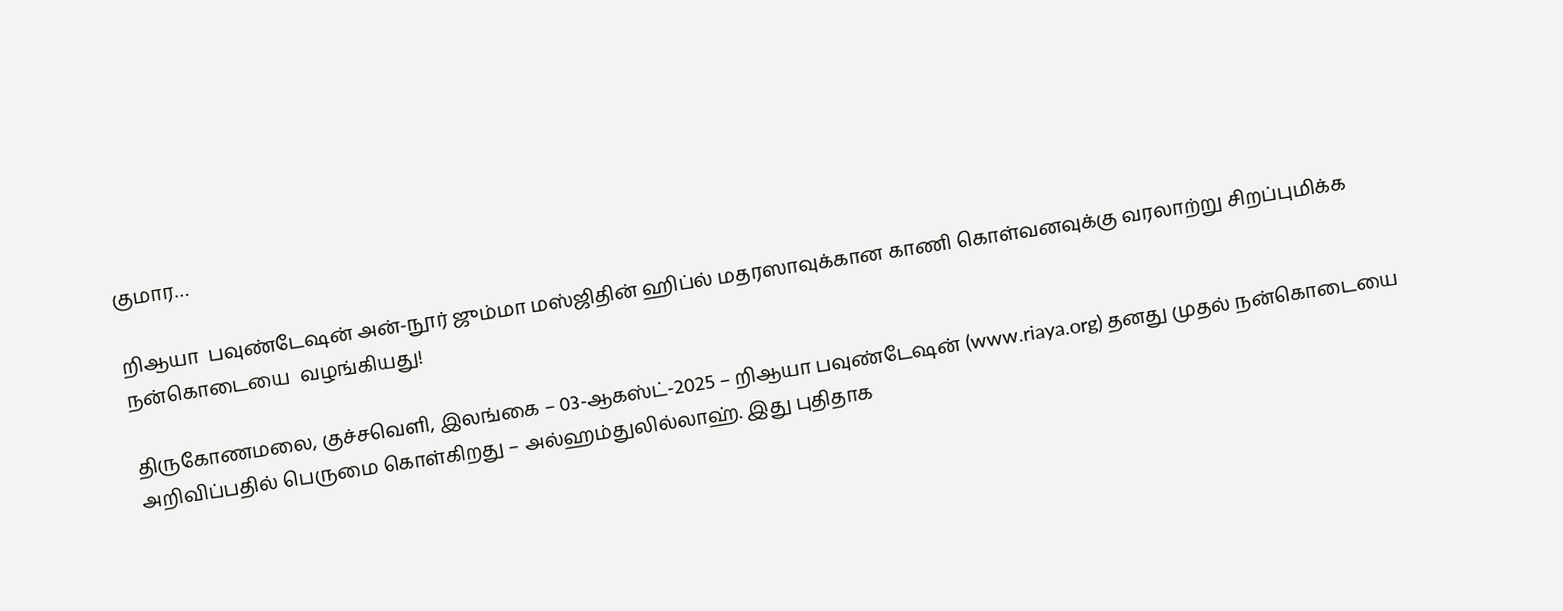குமார…

றிஆயா  பவுண்டேஷன் அன்-நூர் ஜும்மா மஸ்ஜிதின் ஹிப்ல் மதரஸாவுக்கான காணி கொள்வனவுக்கு வரலாற்று சிறப்புமிக்க நன்கொடையை  வழங்கியது!

திருகோணமலை, குச்சவெளி, இலங்கை – 03-ஆகஸ்ட்-2025 – றிஆயா பவுண்டேஷன் (www.riaya.org) தனது முதல் நன்கொடையை அறிவிப்பதில் பெருமை கொள்கிறது – அல்ஹம்துலில்லாஹ். இது புதிதாக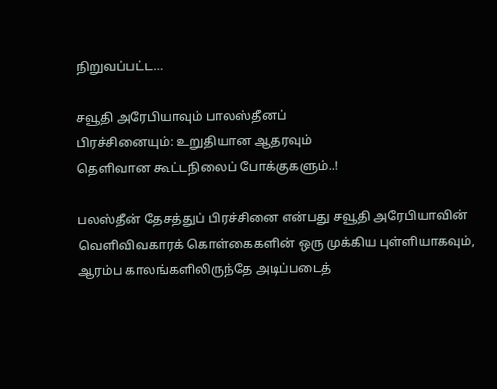நிறுவப்பட்ட…

சவூதி அரேபியாவும் பாலஸ்தீனப்
பிரச்சினையும்: உறுதியான ஆதரவும்
தெளிவான கூட்டநிலைப் போக்குகளும்..!

பலஸ்தீன் தேசத்துப் பிரச்சினை என்பது சவூதி அரேபியாவின் வெளிவிவகாரக் கொள்கைகளின் ஒரு முக்கிய புள்ளியாகவும், ஆரம்ப காலங்களிலிருந்தே அடிப்படைத்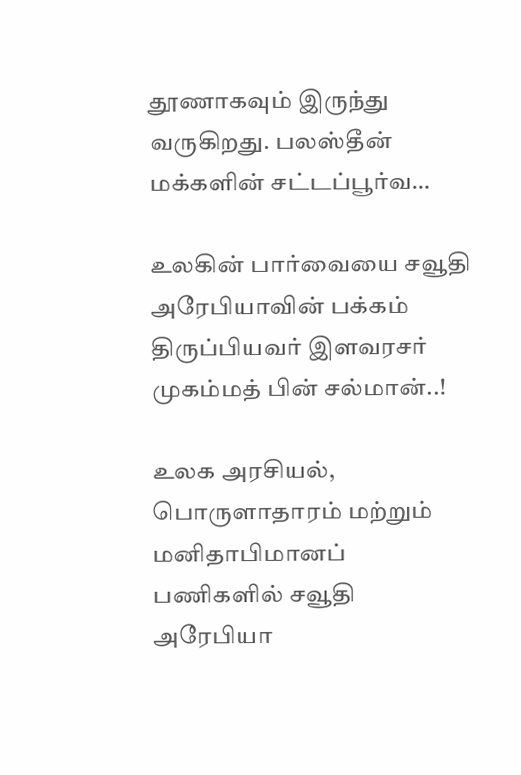தூணாகவும் இருந்து வருகிறது. பலஸ்தீன் மக்களின் சட்டப்பூர்வ…

உலகின் பார்வையை சவூதி அரேபியாவின் பக்கம் திருப்பியவர் இளவரசர் முகம்மத் பின் சல்மான்..!

உலக அரசியல், பொருளாதாரம் மற்றும் மனிதாபிமானப் பணிகளில் சவூதி அரேபியா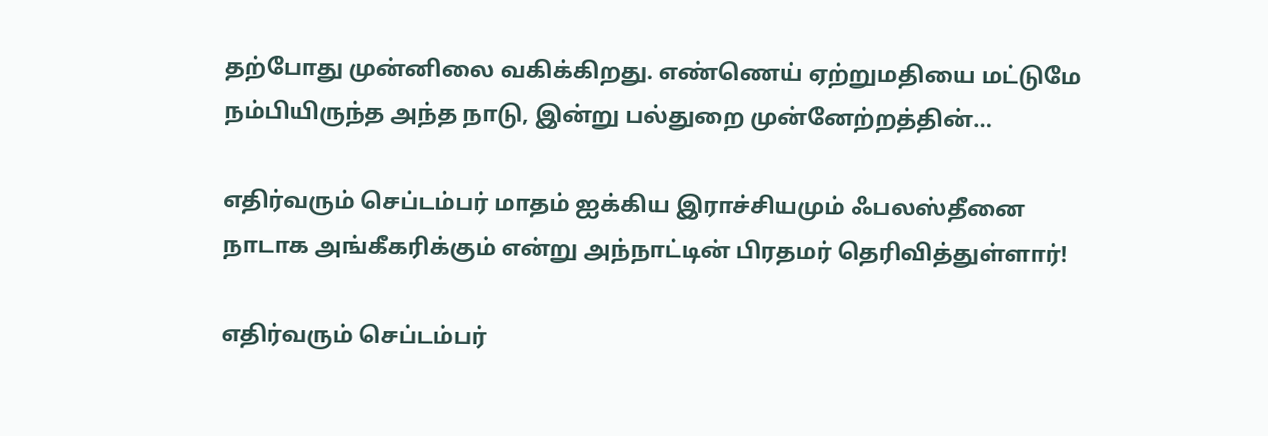தற்போது முன்னிலை வகிக்கிறது. எண்ணெய் ஏற்றுமதியை மட்டுமே நம்பியிருந்த அந்த நாடு, இன்று பல்துறை முன்னேற்றத்தின்…

எதிர்வரும் செப்டம்பர் மாதம் ஐக்கிய இராச்சியமும் ஃபலஸ்தீனை நாடாக அங்கீகரிக்கும் என்று அந்நாட்டின் பிரதமர் தெரிவித்துள்ளார்!

எதிர்வரும் செப்டம்பர்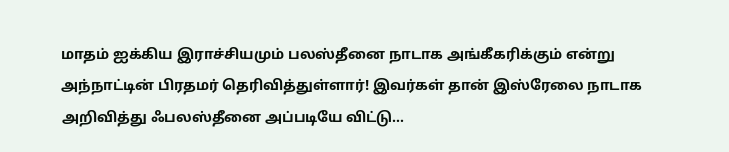மாதம் ஐக்கிய இராச்சியமும் பலஸ்தீனை நாடாக அங்கீகரிக்கும் என்று அந்நாட்டின் பிரதமர் தெரிவித்துள்ளார்! இவர்கள் தான் இஸ்ரேலை நாடாக அறிவித்து ஃபலஸ்தீனை அப்படியே விட்டு…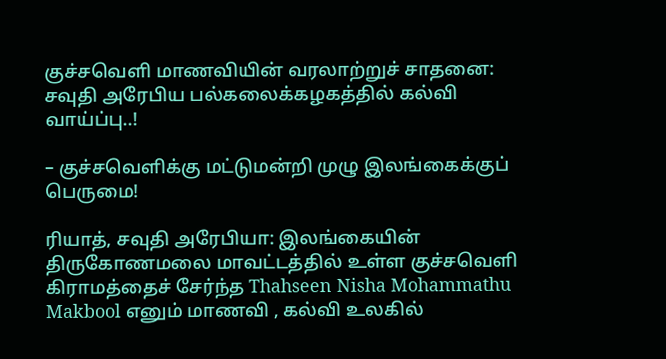குச்சவெளி மாணவியின் வரலாற்றுச் சாதனை: சவுதி அரேபிய பல்கலைக்கழகத்தில் கல்வி வாய்ப்பு..!

– குச்சவெளிக்கு மட்டுமன்றி முழு இலங்கைக்குப் பெருமை!

ரியாத், சவுதி அரேபியா: இலங்கையின் திருகோணமலை மாவட்டத்தில் உள்ள குச்சவெளி கிராமத்தைச் சேர்ந்த Thahseen Nisha Mohammathu Makbool எனும் மாணவி , கல்வி உலகில்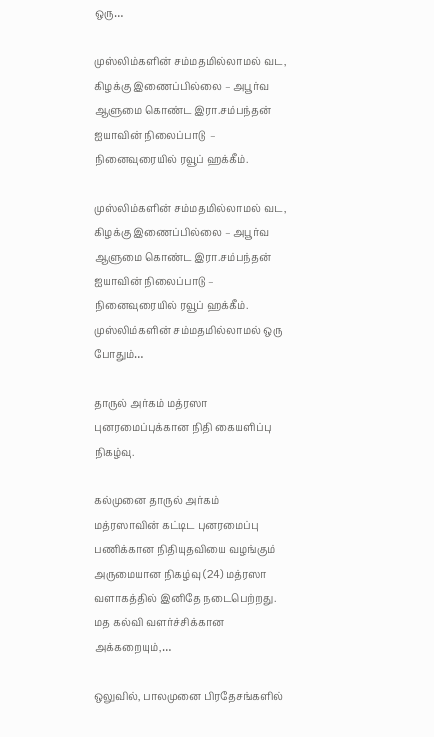ஒரு…

முஸ்லிம்களின் சம்மதமில்லாமல் வட, கிழக்கு இணைப்பில்லை – அபூர்வ ஆளுமை கொண்ட இரா.சம்பந்தன் ஐயாவின் நிலைப்பாடு  – நினைவுரையில் ரவூப் ஹக்கீம்.

முஸ்லிம்களின் சம்மதமில்லாமல் வட, கிழக்கு இணைப்பில்லை – அபூர்வ ஆளுமை கொண்ட இரா.சம்பந்தன் ஐயாவின் நிலைப்பாடு – நினைவுரையில் ரவூப் ஹக்கீம். முஸ்லிம்களின் சம்மதமில்லாமல் ஒரு போதும்…

தாருல் அர்கம் மத்ரஸா புனரமைப்புக்கான நிதி கையளிப்பு நிகழ்வு.

கல்முனை தாருல் அர்கம் மத்ரஸாவின் கட்டிட புனரமைப்பு பணிக்கான நிதியுதவியை வழங்கும் அருமையான நிகழ்வு (24) மத்ரஸா வளாகத்தில் இனிதே நடைபெற்றது. மத கல்வி வளர்ச்சிக்கான அக்கறையும்,…

ஒலுவில், பாலமுனை பிரதேசங்களில்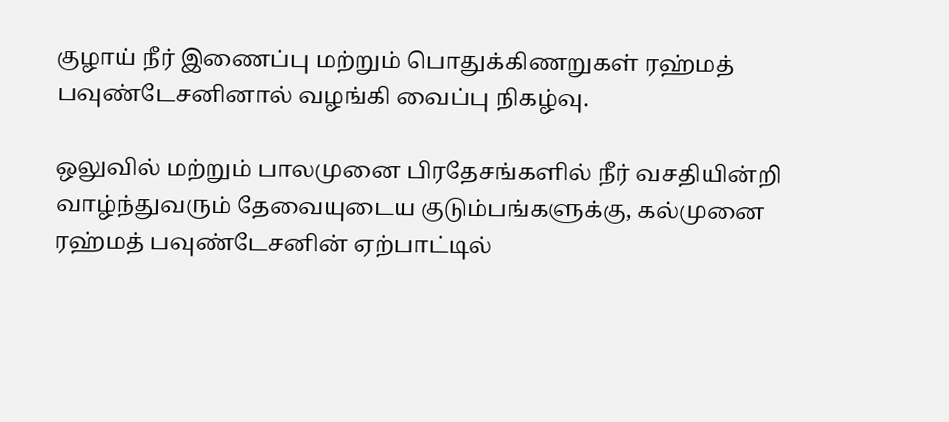குழாய் நீர் இணைப்பு மற்றும் பொதுக்கிணறுகள் ரஹ்மத் பவுண்டேசனினால் வழங்கி வைப்பு நிகழ்வு.

ஒலுவில் மற்றும் பாலமுனை பிரதேசங்களில் நீர் வசதியின்றி வாழ்ந்துவரும் தேவையுடைய குடும்பங்களுக்கு, கல்முனை ரஹ்மத் பவுண்டேசனின் ஏற்பாட்டில்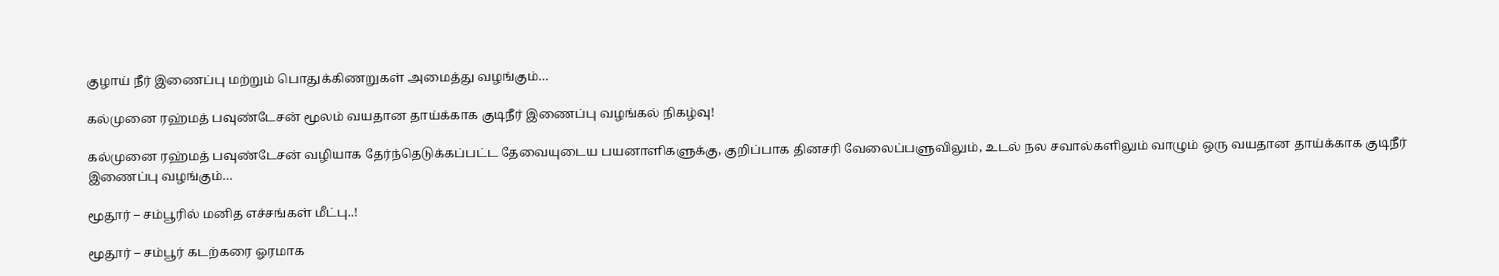குழாய் நீர் இணைப்பு மற்றும் பொதுக்கிணறுகள் அமைத்து வழங்கும்…

கல்முனை ரஹ்மத் பவுண்டேசன் மூலம் வயதான தாய்க்காக குடிநீர் இணைப்பு வழங்கல் நிகழ்வு!

கல்முனை ரஹ்மத் பவுண்டேசன் வழியாக தேர்ந்தெடுக்கப்பட்ட தேவையுடைய பயனாளிகளுக்கு, குறிப்பாக தினசரி வேலைப்பளுவிலும், உடல் நல சவால்களிலும் வாழும் ஒரு வயதான தாய்க்காக குடிநீர் இணைப்பு வழங்கும்…

மூதூர் – சம்பூரில் மனித எச்சங்கள் மீட்பு..!

மூதூர் – சம்பூர் கடற்கரை ஓரமாக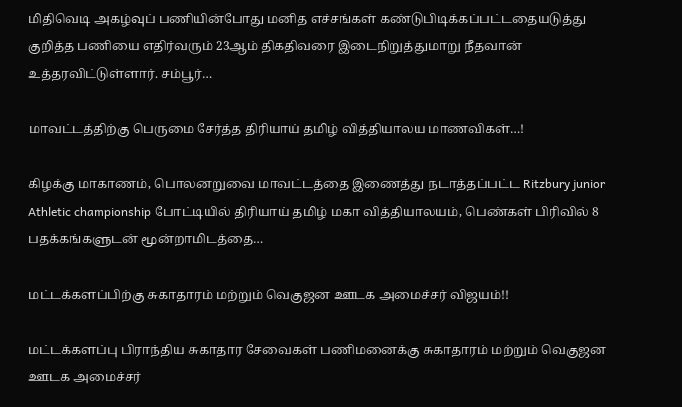மிதிவெடி அகழ்வுப் பணியின்போது மனித எச்சங்கள் கண்டுபிடிக்கப்பட்டதையடுத்து குறித்த பணியை எதிர்வரும் 23ஆம் திகதிவரை இடைநிறுத்துமாறு நீதவான் உத்தரவிட்டுள்ளார். சம்பூர்…

மாவட்டத்திற்கு பெருமை சேர்த்த திரியாய் தமிழ் வித்தியாலய மாணவிகள்…!

கிழக்கு மாகாணம், பொலனறுவை மாவட்டத்தை இணைத்து நடாத்தப்பட்ட Ritzbury junior Athletic championship போட்டியில் திரியாய் தமிழ் மகா வித்தியாலயம், பெண்கள் பிரிவில் 8 பதக்கங்களுடன் மூன்றாமிடத்தை…

மட்டக்களப்பிற்கு சுகாதாரம் மற்றும் வெகுஜன ஊடக அமைச்சர் விஜயம்!!

மட்டக்களப்பு பிராந்திய சுகாதார சேவைகள் பணிமனைக்கு சுகாதாரம் மற்றும் வெகுஜன ஊடக அமைச்சர்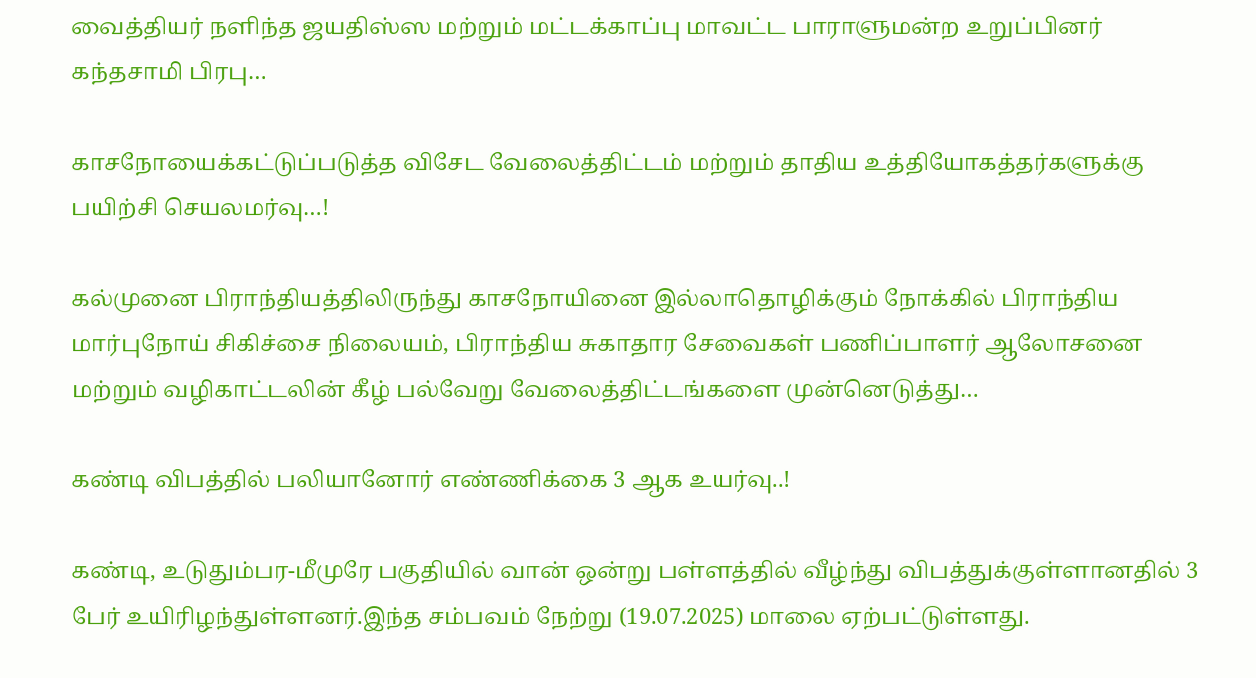வைத்தியர் நளிந்த ஜயதிஸ்ஸ மற்றும் மட்டக்காப்பு மாவட்ட பாராளுமன்ற உறுப்பினர் கந்தசாமி பிரபு…

காசநோயைக்கட்டுப்படுத்த விசேட வேலைத்திட்டம் மற்றும் தாதிய உத்தியோகத்தர்களுக்கு பயிற்சி செயலமர்வு…!

கல்முனை பிராந்தியத்திலிருந்து காசநோயினை இல்லாதொழிக்கும் நோக்கில் பிராந்திய மார்புநோய் சிகிச்சை நிலையம், பிராந்திய சுகாதார சேவைகள் பணிப்பாளர் ஆலோசனை மற்றும் வழிகாட்டலின் கீழ் பல்வேறு வேலைத்திட்டங்களை முன்னெடுத்து…

கண்டி விபத்தில் பலியானோர் எண்ணிக்கை 3 ஆக உயர்வு..!

கண்டி, உடுதும்பர-மீமுரே பகுதியில் வான் ஒன்று பள்ளத்தில் வீழ்ந்து விபத்துக்குள்ளானதில் 3 பேர் உயிரிழந்துள்ளனர்.இந்த சம்பவம் நேற்று (19.07.2025) மாலை ஏற்பட்டுள்ளது.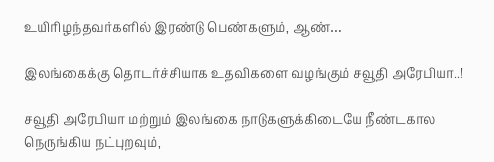உயிரிழந்தவர்களில் இரண்டு பெண்களும், ஆண்…

இலங்கைக்கு தொடர்ச்சியாக உதவிகளை வழங்கும் சவூதி அரேபியா..!

சவூதி அரேபியா மற்றும் இலங்கை நாடுகளுக்கிடையே நீண்டகால நெருங்கிய நட்புறவும்,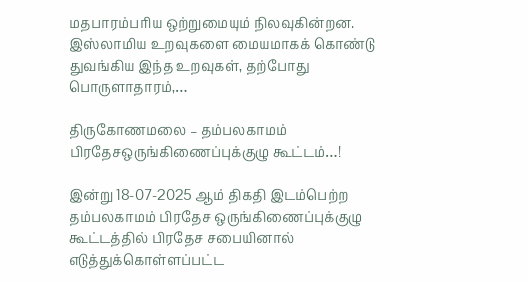மதபாரம்பரிய ஒற்றுமையும் நிலவுகின்றன. இஸ்லாமிய உறவுகளை மையமாகக் கொண்டு துவங்கிய இந்த உறவுகள், தற்போது பொருளாதாரம்,…

திருகோணமலை – தம்பலகாமம் பிரதேசஒருங்கிணைப்புக்குழு கூட்டம்…!

இன்று 18-07-2025 ஆம் திகதி இடம்பெற்ற தம்பலகாமம் பிரதேச ஒருங்கிணைப்புக்குழு கூட்டத்தில் பிரதேச சபையினால் எடுத்துக்கொள்ளப்பட்ட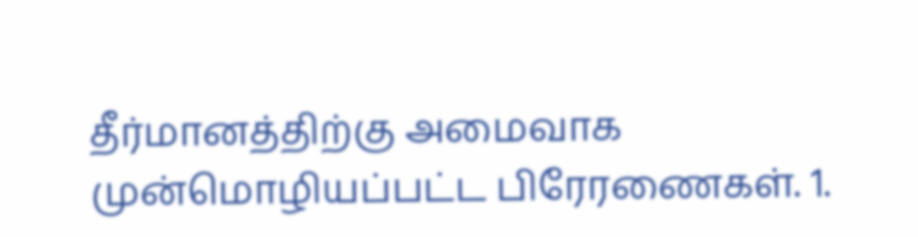தீர்மானத்திற்கு அமைவாக முன்மொழியப்பட்ட பிரேரணைகள். 1.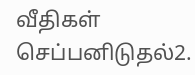வீதிகள் செப்பனிடுதல்2.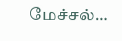மேச்சல்…